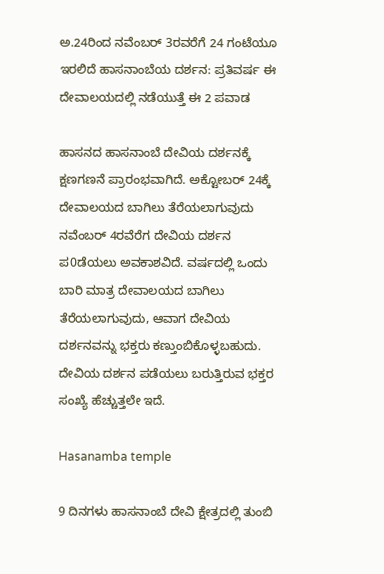ಅ.24ರಿಂದ ನವೆಂಬರ್ 3ರವರೆಗೆ 24 ಗಂಟೆಯೂ ಇರಲಿದೆ ಹಾಸನಾಂಬೆಯ ದರ್ಶನ: ಪ್ರತಿವರ್ಷ ಈ ದೇವಾಲಯದಲ್ಲಿ ನಡೆಯುತ್ತೆ ಈ 2 ಪವಾಡ

ಹಾಸನದ ಹಾಸನಾಂಬೆ ದೇವಿಯ ದರ್ಶನಕ್ಕೆ ಕ್ಷಣಗಣನೆ ಪ್ರಾರಂಭವಾಗಿದೆ. ಅಕ್ಟೋಬರ್ 24ಕ್ಕೆ ದೇವಾಲಯದ ಬಾಗಿಲು ತೆರೆಯಲಾಗುವುದು ನವೆಂಬರ್‌ 4ರವೆರೆಗ ದೇವಿಯ ದರ್ಶನ ಪ0ಡೆಯಲು ಅವಕಾಶವಿದೆ. ವರ್ಷದಲ್ಲಿ ಒಂದು ಬಾರಿ ಮಾತ್ರ ದೇವಾಲಯದ ಬಾಗಿಲು ತೆರೆಯಲಾಗುವುದು, ಆವಾಗ ದೇವಿಯ ದರ್ಶನವನ್ನು ಭಕ್ತರು ಕಣ್ತುಂಬಿಕೊಳ್ಳಬಹುದು. ದೇವಿಯ ದರ್ಶನ ಪಡೆಯಲು ಬರುತ್ತಿರುವ ಭಕ್ತರ ಸಂಖ್ಯೆ ಹೆಚ್ಚುತ್ತಲೇ ಇದೆ.

Hasanamba temple

9 ದಿನಗಳು ಹಾಸನಾಂಬೆ ದೇವಿ ಕ್ಷೇತ್ರದಲ್ಲಿ ತುಂಬಿ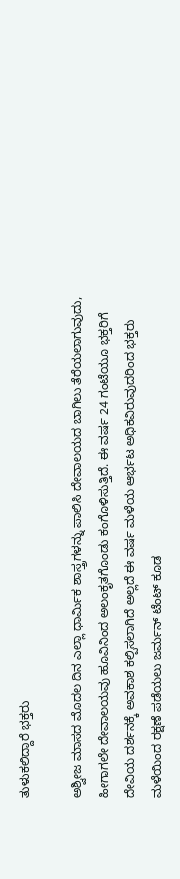ತುಳುಕಲಿದ್ದಾರೆ ಭಕ್ತರು

ಅಶ್ವೀಜ ಮಾಸದ ಮೊದಲ ದಿನ ಎಲ್ಲಾ ಧಾರ್ಮಿಕ ಶಾಸ್ತ್ರಗಳನ್ನು ಪಾಲಿಸಿ ದೇವಾಲಯದ ಬಾಗಿಲು ತೆರೆಯಲಾಗುವುದು, ಹೀಗಾಗಲೇ ದೇವಾಲಯವು ಹೂವಿನಿಂದ ಅಲಂಕೃತಗೊಂಡು ಕಂಗೊಳಿಸುತ್ತಿದೆ. ಈ ವರ್ಷ 24 ಗಂಟೆಯೂ ಭಕ್ತರಿಗೆ ದೇವಿಯ ದರ್ಶನಕ್ಕೆ ಅವಕಾಶ ಕಲ್ಪಿಸಲಾಗಿದೆ ಅಲ್ಲದೆ ಈ ವರ್ಷ ಮಳೆಯ ಆರ್ಭಟ ಅಧಿಕವಿರುವುದರಿಂದ ಭಕ್ತರು ಮಳೆಯಿಂದ ರಕ್ಷಣೆ ಪಡೆಯಲು ಜರ್ಮನ್ ಟೆಂಟ್ ಕೂಡ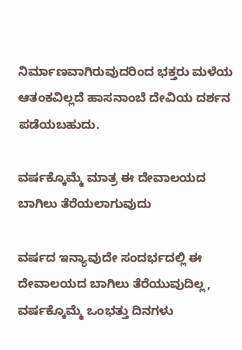ನಿರ್ಮಾಣವಾಗಿರುವುದರಿಂದ ಭಕ್ತರು ಮಳೆಯ ಆತಂಕವಿಲ್ಲದೆ ಹಾಸನಾಂಬೆ ದೇವಿಯ ದರ್ಶನ ಪಡೆಯಬಹುದು.

ವರ್ಷಕ್ಕೊಮ್ಮೆ ಮಾತ್ರ ಈ ದೇವಾಲಯದ ಬಾಗಿಲು ತೆರೆಯಲಾಗುವುದು

ವರ್ಷದ ಇನ್ಯಾವುದೇ ಸಂದರ್ಭದಲ್ಲಿ ಈ ದೇವಾಲಯದ ಬಾಗಿಲು ತೆರೆಯುವುದಿಲ್ಲ, ವರ್ಷಕ್ಕೊಮ್ಮೆ ಒಂಭತ್ತು ದಿನಗಳು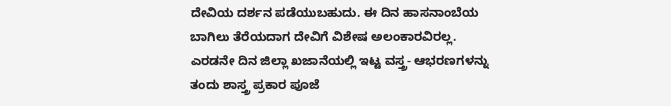ದೇವಿಯ ದರ್ಶನ ಪಡೆಯುಬಹುದು. ಈ ದಿನ ಹಾಸನಾಂಬೆಯ ಬಾಗಿಲು ತೆರೆಯದಾಗ ದೇವಿಗೆ ವಿಶೇಷ ಅಲಂಕಾರವಿರಲ್ಲ. ಎರಡನೇ ದಿನ ಜಿಲ್ಲಾ ಖಜಾನೆಯಲ್ಲಿ ಇಟ್ಟ ವಸ್ತ್ರ- ಆಭರಣಗಳನ್ನು ತಂದು ಶಾಸ್ತ್ರ ಪ್ರಕಾರ ಪೂಜೆ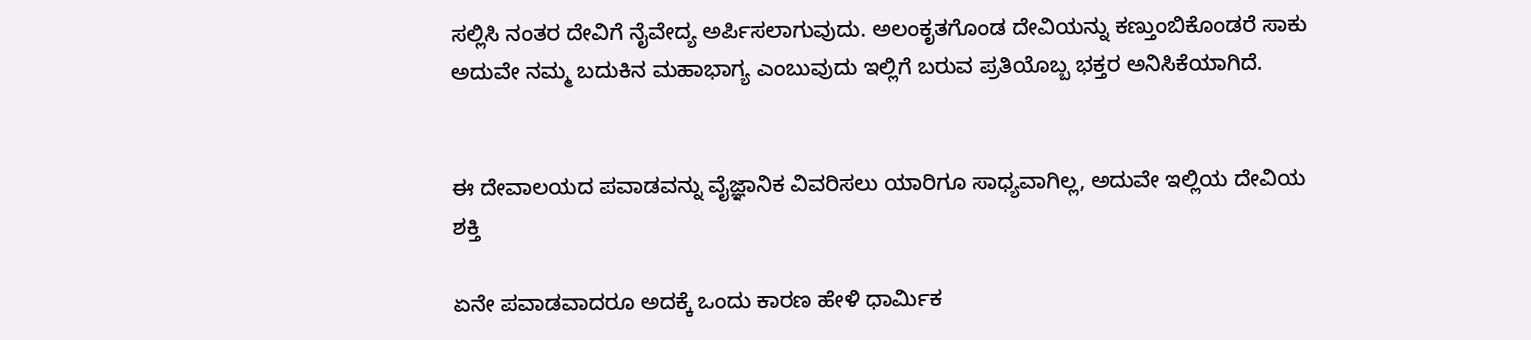ಸಲ್ಲಿಸಿ ನಂತರ ದೇವಿಗೆ ನೈವೇದ್ಯ ಅರ್ಪಿಸಲಾಗುವುದು. ಅಲಂಕೃತಗೊಂಡ ದೇವಿಯನ್ನು ಕಣ್ತುಂಬಿಕೊಂಡರೆ ಸಾಕು ಅದುವೇ ನಮ್ಮ ಬದುಕಿನ ಮಹಾಭಾಗ್ಯ ಎಂಬುವುದು ಇಲ್ಲಿಗೆ ಬರುವ ಪ್ರತಿಯೊಬ್ಬ ಭಕ್ತರ ಅನಿಸಿಕೆಯಾಗಿದೆ.


ಈ ದೇವಾಲಯದ ಪವಾಡವನ್ನು ವೈಜ್ಞಾನಿಕ ವಿವರಿಸಲು ಯಾರಿಗೂ ಸಾಧ್ಯವಾಗಿಲ್ಲ, ಅದುವೇ ಇಲ್ಲಿಯ ದೇವಿಯ ಶಕ್ತಿ

ಏನೇ ಪವಾಡವಾದರೂ ಅದಕ್ಕೆ ಒಂದು ಕಾರಣ ಹೇಳಿ ಧಾರ್ಮಿಕ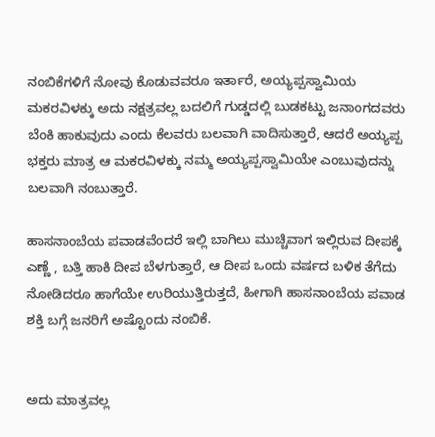ನಂಬಿಕೆಗಳಿಗೆ ನೋವು ಕೊಡುವವರೂ ಇರ್ತಾರೆ, ಅಯ್ಯಪ್ಪಸ್ವಾಮಿಯ ಮಕರವಿಳಕ್ಕು ಅದು ನಕ್ಷತ್ರವಲ್ಲ ಬದಲಿಗೆ ಗುಡ್ಡದಲ್ಲಿ ಬುಡಕಟ್ಟು ಜನಾಂಗದವರು ಬೆಂಕಿ ಹಾಕುವುದು ಎಂದು ಕೆಲವರು ಬಲವಾಗಿ ವಾದಿಸುತ್ತಾರೆ, ಆದರೆ ಅಯ್ಯಪ್ಪ ಭಕ್ತರು ಮಾತ್ರ ಆ ಮಕರವಿಳಕ್ಕು ನಮ್ಮ ಅಯ್ಯಪ್ಪಸ್ವಾಮಿಯೇ ಎಂಬುವುದನ್ನು ಬಲವಾಗಿ ನಂಬುತ್ತಾರೆ.

ಹಾಸನಾಂಬೆಯ ಪವಾಡವೆಂದರೆ ಇಲ್ಲಿ ಬಾಗಿಲು ಮುಚ್ಚಿವಾಗ ಇಲ್ಲಿರುವ ದೀಪಕ್ಕೆ ಎಣ್ಣೆ , ಬತ್ತಿ ಹಾಕಿ ದೀಪ ಬೆಳಗುತ್ತಾರೆ, ಆ ದೀಪ ಒಂದು ವರ್ಷದ ಬಳಿಕ ತೆಗೆದು ನೋಡಿದರೂ ಹಾಗೆಯೇ ಉರಿಯುತ್ತಿರುತ್ತದೆ, ಹೀಗಾಗಿ ಹಾಸನಾಂಬೆಯ ಪವಾಡ ಶಕ್ತಿ ಬಗ್ಗೆ ಜನರಿಗೆ ಅಷ್ಟೊಂದು ನಂಬಿಕೆ.


ಅದು ಮಾತ್ರವಲ್ಲ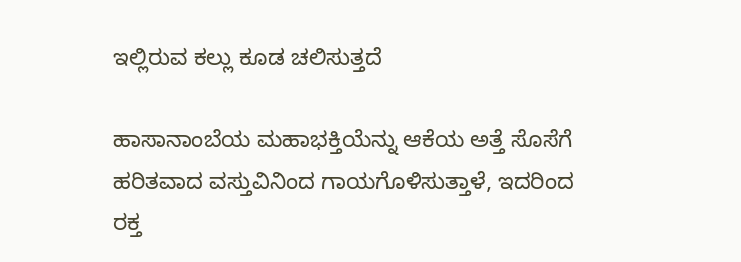ಇಲ್ಲಿರುವ ಕಲ್ಲು ಕೂಡ ಚಲಿಸುತ್ತದೆ

ಹಾಸಾನಾಂಬೆಯ ಮಹಾಭಕ್ತಿಯೆನ್ನು ಆಕೆಯ ಅತ್ತೆ ಸೊಸೆಗೆ ಹರಿತವಾದ ವಸ್ತುವಿನಿಂದ ಗಾಯಗೊಳಿಸುತ್ತಾಳೆ, ಇದರಿಂದ ರಕ್ತ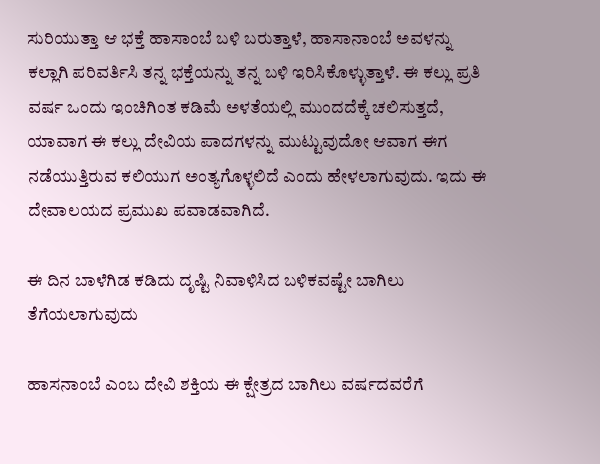ಸುರಿಯುತ್ತಾ ಆ ಭಕ್ತೆ ಹಾಸಾಂಬೆ ಬಳಿ ಬರುತ್ತಾಳೆ, ಹಾಸಾನಾಂಬೆ ಅವಳನ್ನು ಕಲ್ಲಾಗಿ ಪರಿವರ್ತಿಸಿ ತನ್ನ ಭಕ್ತೆಯನ್ನು ತನ್ನ ಬಳಿ ಇರಿಸಿಕೊಳ್ಳುತ್ತಾಳೆ. ಈ ಕಲ್ಲು ಪ್ರತಿ ವರ್ಷ ಒಂದು ಇಂಚಿಗಿಂತ ಕಡಿಮೆ ಅಳತೆಯಲ್ಲಿ ಮುಂದದೆಕ್ಕೆ ಚಲಿಸುತ್ತದೆ, ಯಾವಾಗ ಈ ಕಲ್ಲು ದೇವಿಯ ಪಾದಗಳನ್ನು ಮುಟ್ಟುವುದೋ ಆವಾಗ ಈಗ ನಡೆಯುತ್ತಿರುವ ಕಲಿಯುಗ ಅಂತ್ಯಗೊಳ್ಳಲಿದೆ ಎಂದು ಹೇಳಲಾಗುವುದು. ಇದು ಈ ದೇವಾಲಯದ ಪ್ರಮುಖ ಪವಾಡವಾಗಿದೆ.

ಈ ದಿನ ಬಾಳೆಗಿಡ ಕಡಿದು ದೃಷ್ಟಿ ನಿವಾಳಿಸಿದ ಬಳಿಕವಷ್ಟೇ ಬಾಗಿಲು ತೆಗೆಯಲಾಗುವುದು

ಹಾಸನಾಂಬೆ ಎಂಬ ದೇವಿ ಶಕ್ತಿಯ ಈ ಕ್ಷೇತ್ರದ ಬಾಗಿಲು ವರ್ಷದವರೆಗೆ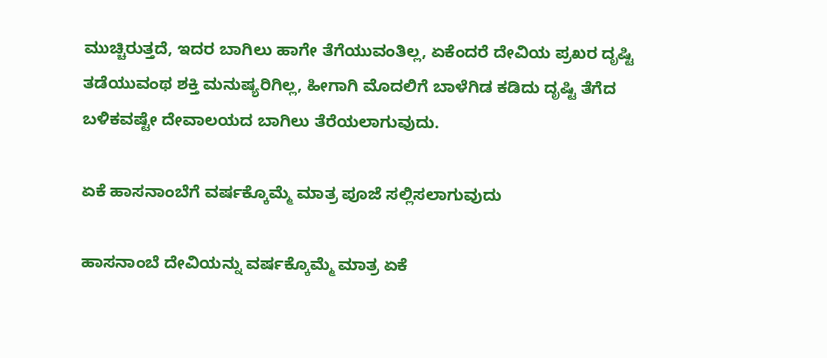ಮುಚ್ಚಿರುತ್ತದೆ, ಇದರ ಬಾಗಿಲು ಹಾಗೇ ತೆಗೆಯುವಂತಿಲ್ಲ, ಏಕೆಂದರೆ ದೇವಿಯ ಪ್ರಖರ ದೃಷ್ಟಿ ತಡೆಯುವಂಥ ಶಕ್ತಿ ಮನುಷ್ಯರಿಗಿಲ್ಲ, ಹೀಗಾಗಿ ಮೊದಲಿಗೆ ಬಾಳೆಗಿಡ ಕಡಿದು ದೃಷ್ಟಿ ತೆಗೆದ ಬಳಿಕವಷ್ಟೇ ದೇವಾಲಯದ ಬಾಗಿಲು ತೆರೆಯಲಾಗುವುದು.

ಏಕೆ ಹಾಸನಾಂಬೆಗೆ ವರ್ಷಕ್ಕೊಮ್ಮೆ ಮಾತ್ರ ಪೂಜೆ ಸಲ್ಲಿಸಲಾಗುವುದು

ಹಾಸನಾಂಬೆ ದೇವಿಯನ್ನು ವರ್ಷಕ್ಕೊಮ್ಮೆ ಮಾತ್ರ ಏಕೆ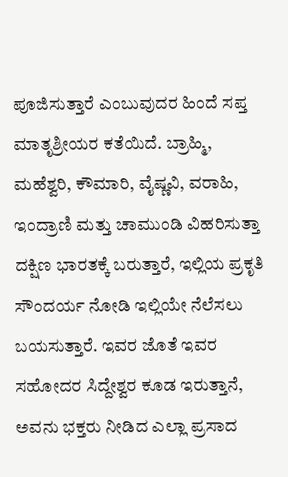ಪೂಜಿಸುತ್ತಾರೆ ಎಂಬುವುದರ ಹಿಂದೆ ಸಪ್ತ ಮಾತೃಶ್ರೀಯರ ಕತೆಯಿದೆ. ಬ್ರಾಹ್ಮಿ, ಮಹೆಶ್ವರಿ, ಕೌಮಾರಿ, ವೈಷ್ಣವಿ, ವರಾಹಿ, ಇಂದ್ರಾಣಿ ಮತ್ತು ಚಾಮುಂಡಿ ವಿಹರಿಸುತ್ತಾ ದಕ್ಷಿಣ ಭಾರತಕ್ಕೆ ಬರುತ್ತಾರೆ, ಇಲ್ಲಿಯ ಪ್ರಕೃತಿ ಸೌಂದರ್ಯ ನೋಡಿ ಇಲ್ಲಿಯೇ ನೆಲೆಸಲು ಬಯಸುತ್ತಾರೆ. ಇವರ ಜೊತೆ ಇವರ ಸಹೋದರ ಸಿದ್ದೇಶ್ವರ ಕೂಡ ಇರುತ್ತಾನೆ, ಅವನು ಭಕ್ತರು ನೀಡಿದ ಎಲ್ಲಾ ಪ್ರಸಾದ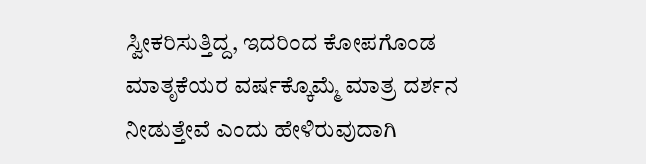ಸ್ವೀಕರಿಸುತ್ತಿದ್ದ, ಇದರಿಂದ ಕೋಪಗೊಂಡ ಮಾತೃಕೆಯರ ವರ್ಷಕ್ಕೊಮ್ಮೆ ಮಾತ್ರ ದರ್ಶನ ನೀಡುತ್ತೇವೆ ಎಂದು ಹೇಳಿರುವುದಾಗಿ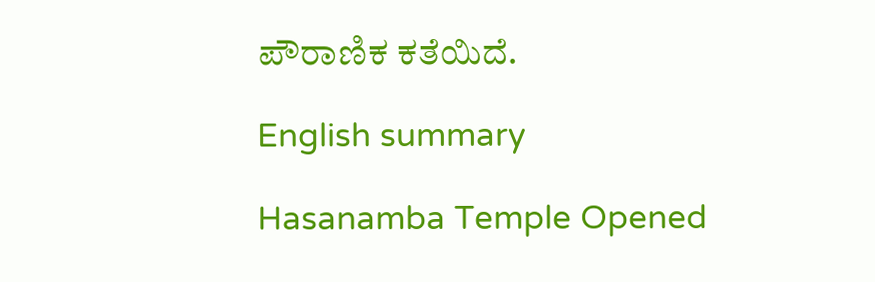ಪೌರಾಣಿಕ ಕತೆಯಿದೆ.

English summary

Hasanamba Temple Opened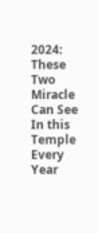2024: These Two Miracle Can See In this Temple Every Year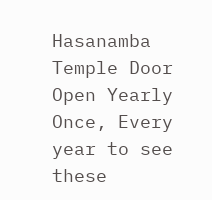Hasanamba Temple Door Open Yearly Once, Every year to see these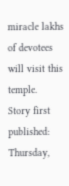miracle lakhs of devotees will visit this temple.
Story first published: Thursday,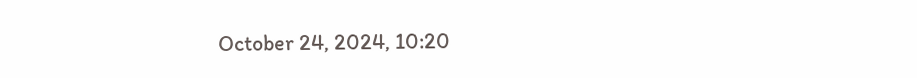October 24, 2024, 10:20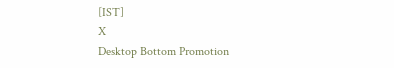[IST]
X
Desktop Bottom Promotion